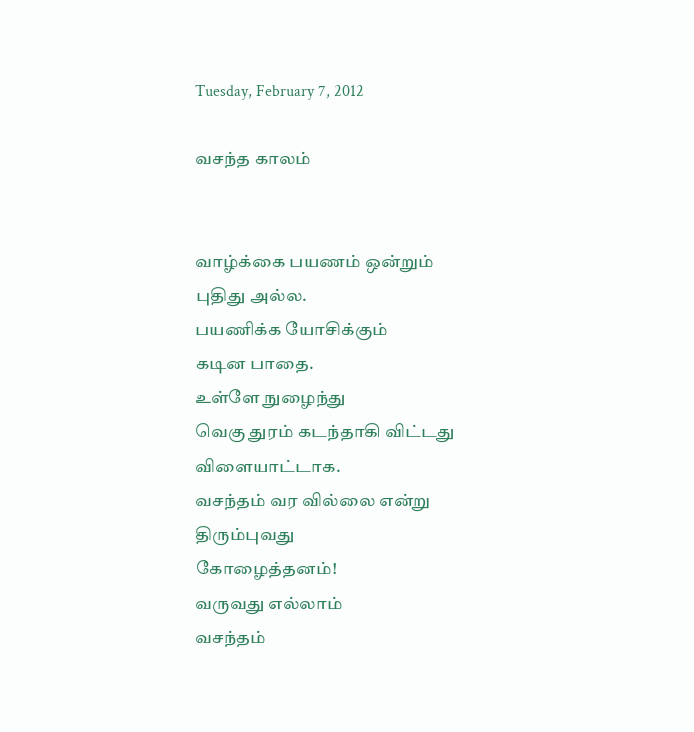Tuesday, February 7, 2012

வசந்த காலம்


வாழ்க்கை பயணம் ஒன்றும்
புதிது அல்ல.
பயணிக்க யோசிக்கும்
கடின பாதை.
உள்ளே நுழைந்து
வெகு துரம் கடந்தாகி விட்டது
விளையாட்டாக.
வசந்தம் வர வில்லை என்று
திரும்புவது
கோழைத்தனம்!
வருவது எல்லாம்
வசந்தம்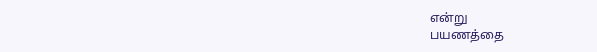என்று
பயணத்தை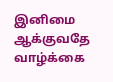இனிமை ஆக்குவதே
வாழ்க்கை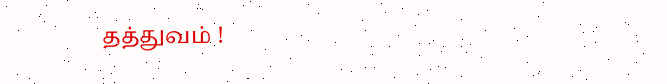தத்துவம் !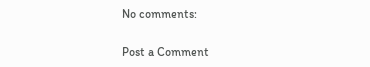No comments:

Post a Comment